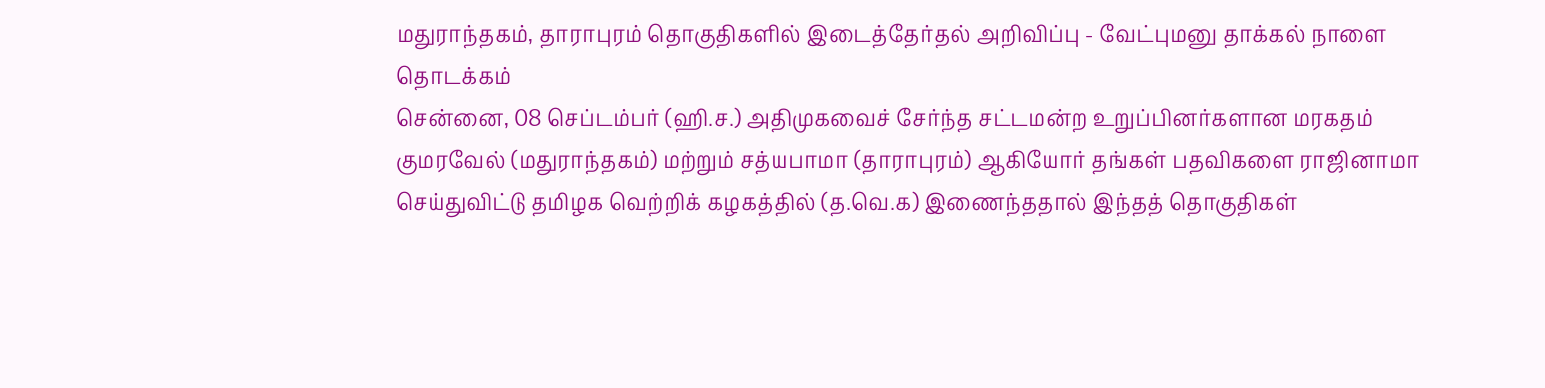மதுராந்தகம், தாராபுரம் தொகுதிகளில் இடைத்தேர்தல் அறிவிப்பு - வேட்புமனு தாக்கல் நாளை தொடக்கம்
சென்னை, 08 செப்டம்பர் (ஹி.ச.) அதிமுகவைச் சேர்ந்த சட்டமன்ற உறுப்பினர்களான மரகதம் குமரவேல் (மதுராந்தகம்) மற்றும் சத்யபாமா (தாராபுரம்) ஆகியோர் தங்கள் பதவிகளை ராஜினாமா செய்துவிட்டு தமிழக வெற்றிக் கழகத்தில் (த.வெ.க) இணைந்ததால் இந்தத் தொகுதிகள்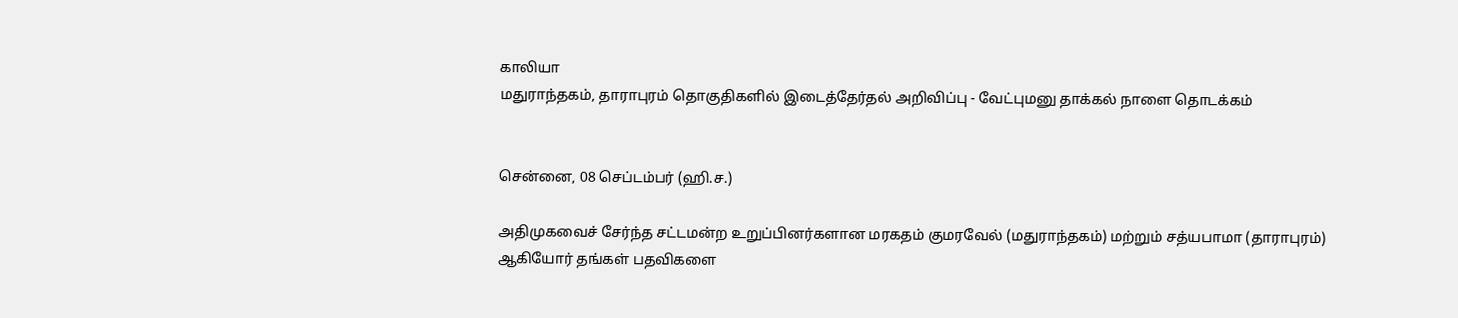காலியா
மதுராந்தகம், தாராபுரம் தொகுதிகளில் இடைத்தேர்தல் அறிவிப்பு - வேட்புமனு தாக்கல் நாளை தொடக்கம்


சென்னை, 08 செப்டம்பர் (ஹி.ச.)

அதிமுகவைச் சேர்ந்த சட்டமன்ற உறுப்பினர்களான மரகதம் குமரவேல் (மதுராந்தகம்) மற்றும் சத்யபாமா (தாராபுரம்) ஆகியோர் தங்கள் பதவிகளை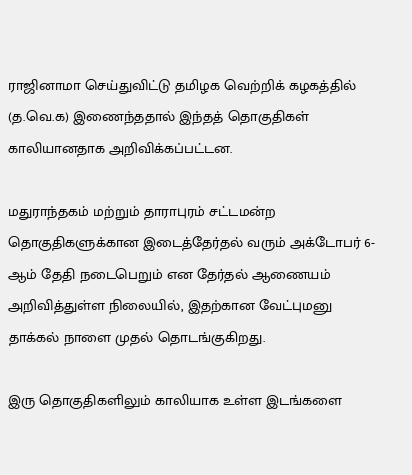ராஜினாமா செய்துவிட்டு தமிழக வெற்றிக் கழகத்தில் (த.வெ.க) இணைந்ததால் இந்தத் தொகுதிகள் காலியானதாக அறிவிக்கப்பட்டன.

மதுராந்தகம் மற்றும் தாராபுரம் சட்டமன்ற தொகுதிகளுக்கான இடைத்தேர்தல் வரும் அக்டோபர் 6-ஆம் தேதி நடைபெறும் என தேர்தல் ஆணையம் அறிவித்துள்ள நிலையில், இதற்கான வேட்புமனு தாக்கல் நாளை முதல் தொடங்குகிறது.

இரு தொகுதிகளிலும் காலியாக உள்ள இடங்களை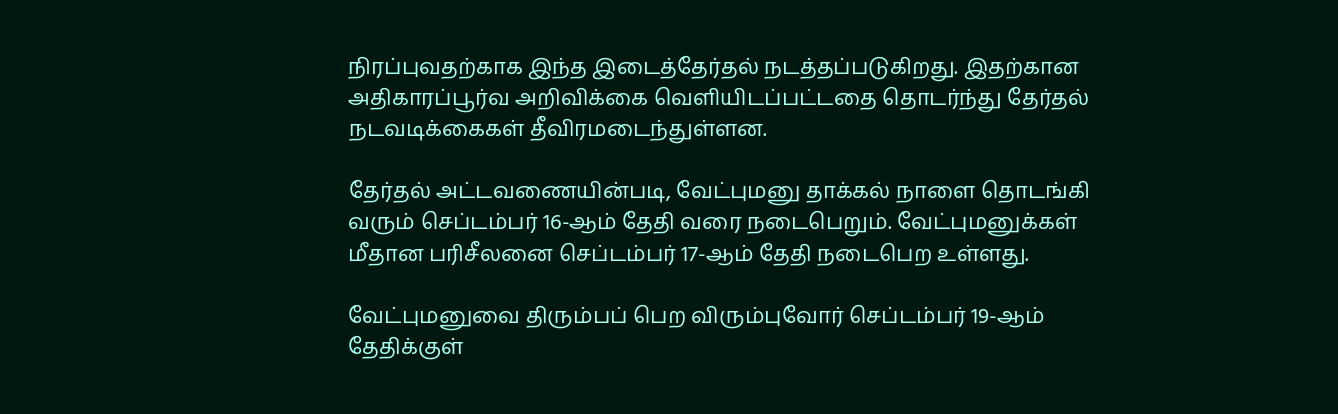நிரப்புவதற்காக இந்த இடைத்தேர்தல் நடத்தப்படுகிறது. இதற்கான அதிகாரப்பூர்வ அறிவிக்கை வெளியிடப்பட்டதை தொடர்ந்து தேர்தல் நடவடிக்கைகள் தீவிரமடைந்துள்ளன.

தேர்தல் அட்டவணையின்படி, வேட்புமனு தாக்கல் நாளை தொடங்கி வரும் செப்டம்பர் 16-ஆம் தேதி வரை நடைபெறும். வேட்புமனுக்கள் மீதான பரிசீலனை செப்டம்பர் 17-ஆம் தேதி நடைபெற உள்ளது.

வேட்புமனுவை திரும்பப் பெற விரும்புவோர் செப்டம்பர் 19-ஆம் தேதிக்குள்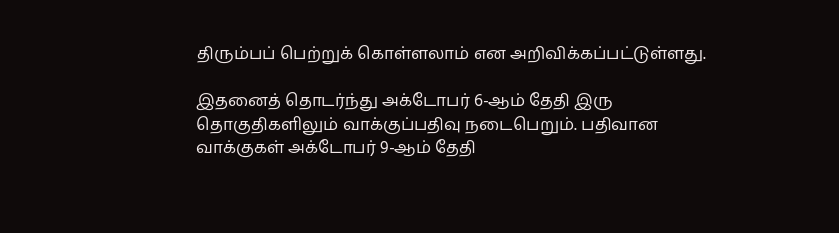திரும்பப் பெற்றுக் கொள்ளலாம் என அறிவிக்கப்பட்டுள்ளது.

இதனைத் தொடர்ந்து அக்டோபர் 6-ஆம் தேதி இரு தொகுதிகளிலும் வாக்குப்பதிவு நடைபெறும். பதிவான வாக்குகள் அக்டோபர் 9-ஆம் தேதி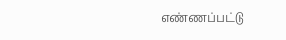எண்ணப்பட்டு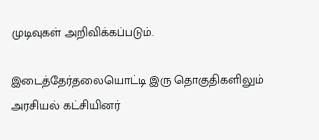முடிவுகள் அறிவிக்கப்படும்.

இடைத்தேர்தலையொட்டி இரு தொகுதிகளிலும் அரசியல் கட்சியினர்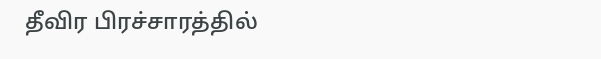தீவிர பிரச்சாரத்தில்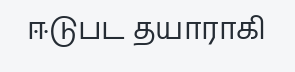ஈடுபட தயாராகி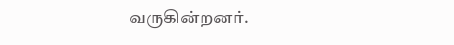வருகின்றனர்.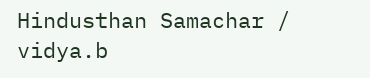Hindusthan Samachar / vidya.b